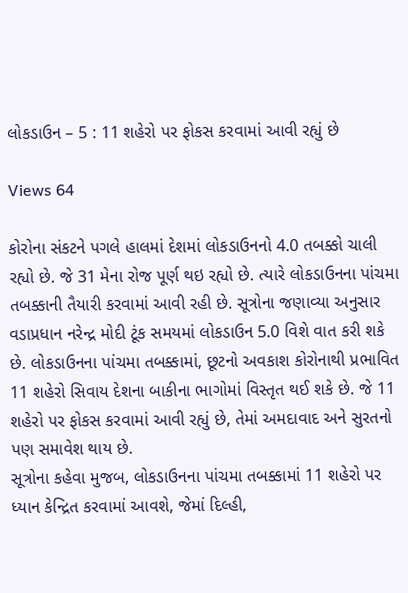લોકડાઉન – 5 : 11 શહેરો પર ફોકસ કરવામાં આવી રહ્યું છે

Views 64

કોરોના સંકટને પગલે હાલમાં દેશમાં લોકડાઉનનો 4.0 તબક્કો ચાલી રહ્યો છે. જે 31 મેના રોજ પૂર્ણ થઇ રહ્યો છે. ત્યારે લોકડાઉનના પાંચમા તબક્કાની તૈયારી કરવામાં આવી રહી છે. સૂત્રોના જણાવ્યા અનુસાર વડાપ્રધાન નરેન્દ્ર મોદી ટૂંક સમયમાં લોકડાઉન 5.0 વિશે વાત કરી શકે છે. લોકડાઉનના પાંચમા તબક્કામાં, છૂટનો અવકાશ કોરોનાથી પ્રભાવિત 11 શહેરો સિવાય દેશના બાકીના ભાગોમાં વિસ્તૃત થઈ શકે છે. જે 11 શહેરો પર ફોકસ કરવામાં આવી રહ્યું છે, તેમાં અમદાવાદ અને સુરતનો પણ સમાવેશ થાય છે.
સૂત્રોના કહેવા મુજબ, લોકડાઉનના પાંચમા તબક્કામાં 11 શહેરો પર ધ્યાન કેન્દ્રિત કરવામાં આવશે, જેમાં દિલ્હી,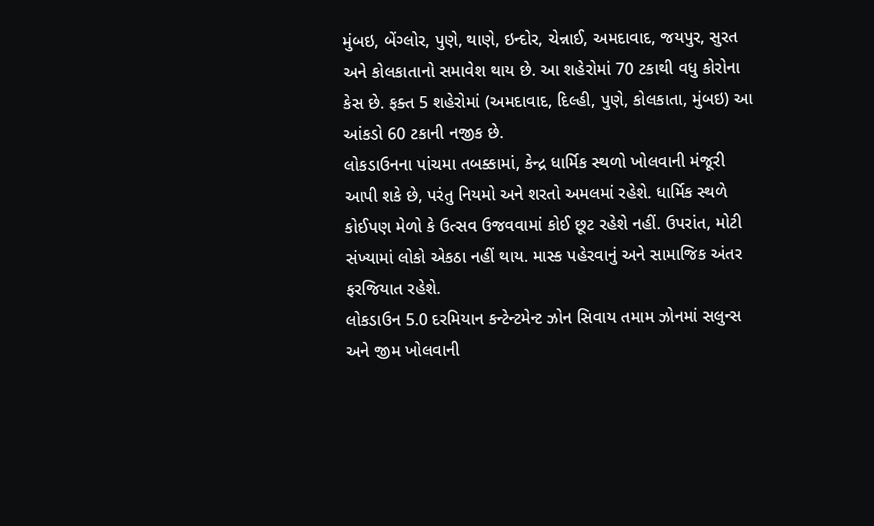મુંબઇ, બેંગ્લોર, પુણે, થાણે, ઇન્દોર, ચેન્નાઈ, અમદાવાદ, જયપુર, સુરત અને કોલકાતાનો સમાવેશ થાય છે. આ શહેરોમાં 70 ટકાથી વધુ કોરોના કેસ છે. ફક્ત 5 શહેરોમાં (અમદાવાદ, દિલ્હી, પુણે, કોલકાતા, મુંબઇ) આ આંકડો 60 ટકાની નજીક છે.
લોકડાઉનના પાંચમા તબક્કામાં, કેન્દ્ર ધાર્મિક સ્થળો ખોલવાની મંજૂરી આપી શકે છે, પરંતુ નિયમો અને શરતો અમલમાં રહેશે. ધાર્મિક સ્થળે કોઈપણ મેળો કે ઉત્સવ ઉજવવામાં કોઈ છૂટ રહેશે નહીં. ઉપરાંત, મોટી સંખ્યામાં લોકો એકઠા નહીં થાય. માસ્ક પહેરવાનું અને સામાજિક અંતર ફરજિયાત રહેશે.
લોકડાઉન 5.0 દરમિયાન કન્ટેન્ટમેન્ટ ઝોન સિવાય તમામ ઝોનમાં સલુન્સ અને જીમ ખોલવાની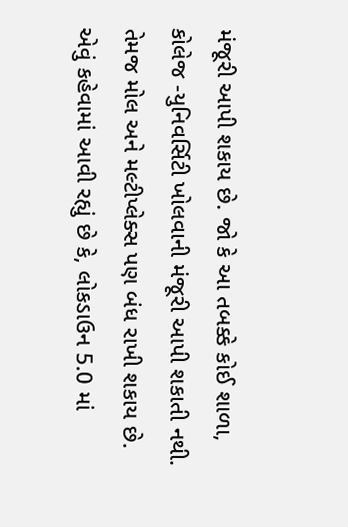મંજૂરી આપી શકાય છે. જો કે આ તબક્કે કોઈ શાળા, કોલેજ -યુનિવર્સિટી ખોલવાની મંજૂરી આપી શકાતી નથી. તેમજ મોલ અને મલ્ટીપ્લેક્સ પણ બંધ રાખી શકાય છે.
એવું કહેવામાં આવી રહ્યું છે કે, લોકડાઉન 5.0 માં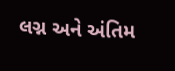લગ્ન અને અંતિમ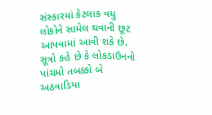સંસ્કારમાં કેટલાક વધુ લોકોને સામેલ થવાની છૂટ આપવામાં આવી શકે છે. સૂત્રો કહે છે કે લોકડાઉનનો પાંચમો તબક્કો બે અઠવાડિયા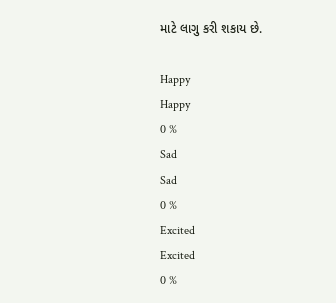માટે લાગુ કરી શકાય છે.

Happy
Happy
0 %
Sad
Sad
0 %
Excited
Excited
0 %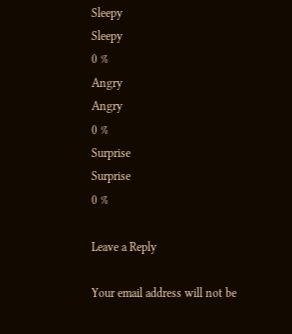Sleepy
Sleepy
0 %
Angry
Angry
0 %
Surprise
Surprise
0 %

Leave a Reply

Your email address will not be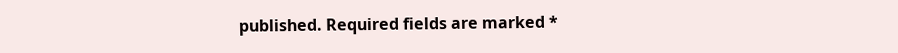published. Required fields are marked *